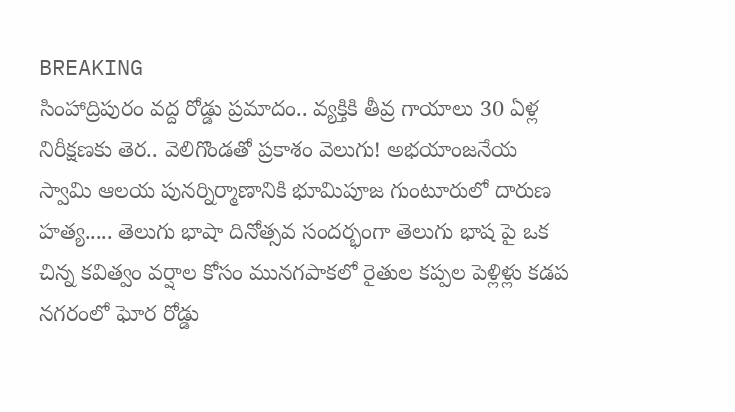BREAKING
సింహాద్రిపురం వద్ద రోడ్డు ప్రమాదం.. వ్యక్తికి తీవ్ర గాయాలు 30 ఏళ్ల నిరీక్షణకు తెర.. వెలిగొండతో ప్రకాశం వెలుగు! అభయాంజనేయ స్వామి ఆలయ పునర్నిర్మాణానికి భూమిపూజ గుంటూరులో దారుణ హత్య..... తెలుగు భాషా దినోత్సవ సందర్భంగా తెలుగు భాష పై ఒక చిన్న కవిత్వం వర్షాల కోసం మునగపాకలో రైతుల కప్పల పెళ్లిళ్లు కడప నగరంలో ఘోర రోడ్డు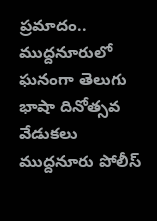ప్రమాదం.. ముద్దనూరులో ఘనంగా తెలుగు భాషా దినోత్సవ వేడుకలు ముద్దనూరు పోలీస్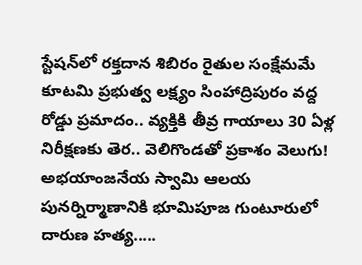స్టేషన్‌లో రక్తదాన శిబిరం రైతుల సంక్షేమమే కూటమి ప్రభుత్వ లక్ష్యం సింహాద్రిపురం వద్ద రోడ్డు ప్రమాదం.. వ్యక్తికి తీవ్ర గాయాలు 30 ఏళ్ల నిరీక్షణకు తెర.. వెలిగొండతో ప్రకాశం వెలుగు! అభయాంజనేయ స్వామి ఆలయ పునర్నిర్మాణానికి భూమిపూజ గుంటూరులో దారుణ హత్య.....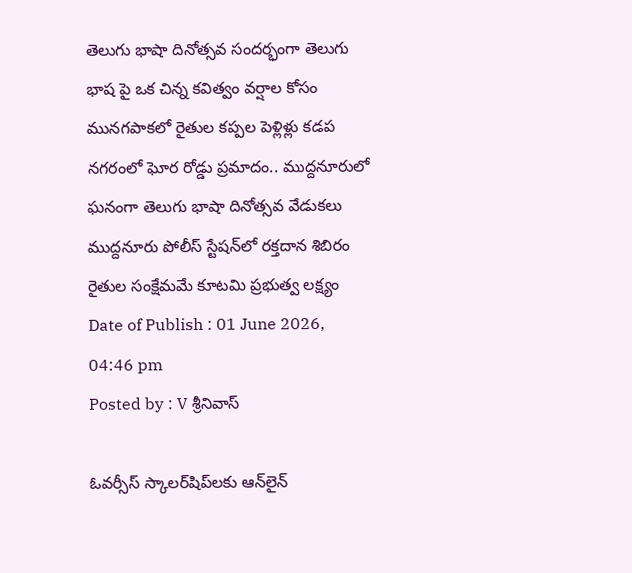తెలుగు భాషా దినోత్సవ సందర్భంగా తెలుగు భాష పై ఒక చిన్న కవిత్వం వర్షాల కోసం మునగపాకలో రైతుల కప్పల పెళ్లిళ్లు కడప నగరంలో ఘోర రోడ్డు ప్రమాదం.. ముద్దనూరులో ఘనంగా తెలుగు భాషా దినోత్సవ వేడుకలు ముద్దనూరు పోలీస్ స్టేషన్‌లో రక్తదాన శిబిరం రైతుల సంక్షేమమే కూటమి ప్రభుత్వ లక్ష్యం
Date of Publish : 01 June 2026, 04:46 pm
Posted by : V శ్రీనివాస్

ఓవర్సీస్ స్కాలర్‌షిప్‌లకు ఆన్‌లైన్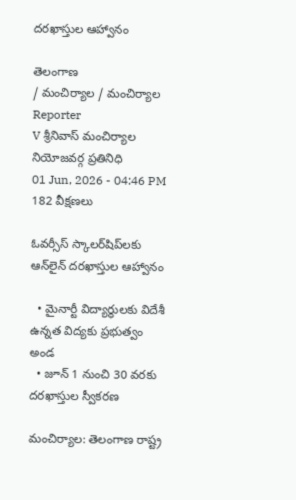దరఖాస్తుల ఆహ్వానం

తెలంగాణ
/ మంచిర్యాల / మంచిర్యాల
Reporter
V శ్రీనివాస్ మంచిర్యాల నియోజవర్గ ప్రతినిధి
01 Jun, 2026 - 04:46 PM
182 వీక్షణలు

ఓవర్సీస్ స్కాలర్‌షిప్‌లకు ఆన్‌లైన్ దరఖాస్తుల ఆహ్వానం

  • మైనార్టీ విద్యార్థులకు విదేశీ ఉన్నత విద్యకు ప్రభుత్వం అండ
  • జూన్ 1 నుంచి 30 వరకు దరఖాస్తుల స్వీకరణ

మంచిర్యాల: తెలంగాణ రాష్ట్ర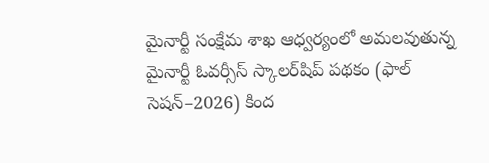మైనార్టీ సంక్షేమ శాఖ ఆధ్వర్యంలో అమలవుతున్న మైనార్టీ ఓవర్సీస్ స్కాలర్‌షిప్ పథకం (ఫాల్ సెషన్–2026) కింద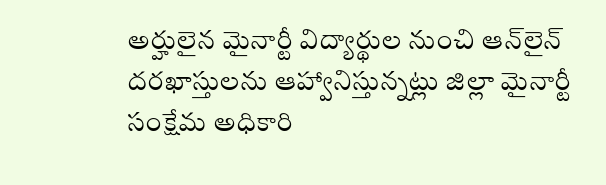అర్హులైన మైనార్టీ విద్యార్థుల నుంచి ఆన్‌లైన్ దరఖాస్తులను ఆహ్వానిస్తున్నట్లు జిల్లా మైనార్టీ సంక్షేమ అధికారి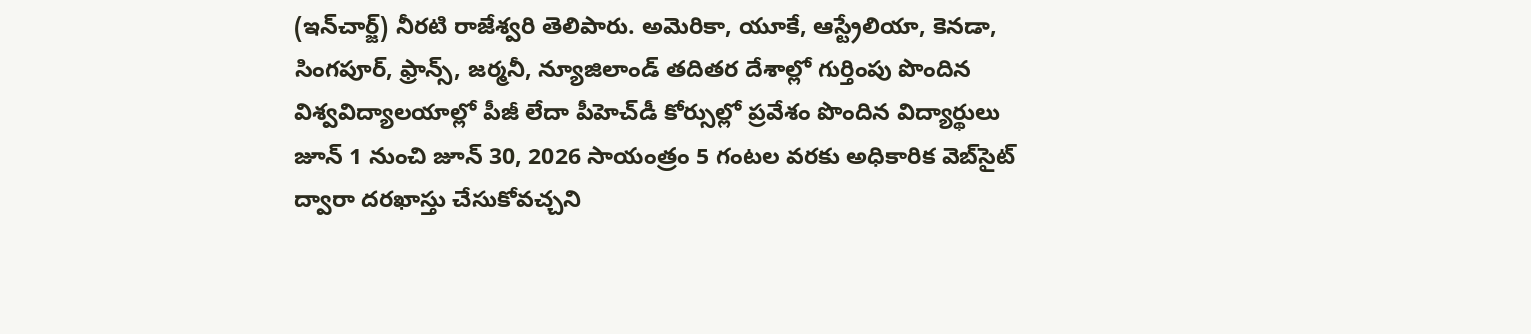(ఇన్‌చార్జ్) నీరటి రాజేశ్వరి తెలిపారు. అమెరికా, యూకే, ఆస్ట్రేలియా, కెనడా, సింగపూర్, ఫ్రాన్స్, జర్మనీ, న్యూజిలాండ్ తదితర దేశాల్లో గుర్తింపు పొందిన విశ్వవిద్యాలయాల్లో పీజీ లేదా పీహెచ్‌డీ కోర్సుల్లో ప్రవేశం పొందిన విద్యార్థులు జూన్ 1 నుంచి జూన్ 30, 2026 సాయంత్రం 5 గంటల వరకు అధికారిక వెబ్‌సైట్ ద్వారా దరఖాస్తు చేసుకోవచ్చని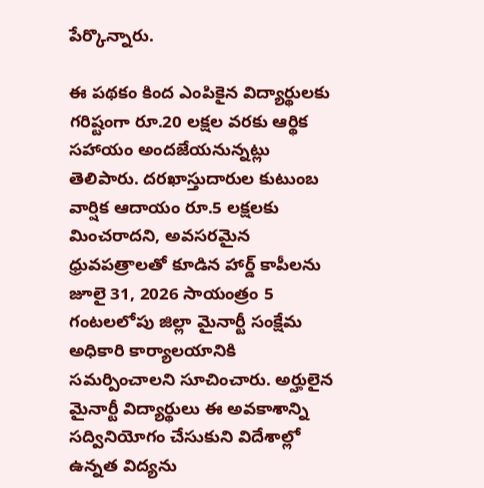పేర్కొన్నారు.

ఈ పథకం కింద ఎంపికైన విద్యార్థులకు గరిష్టంగా రూ.20 లక్షల వరకు ఆర్థిక సహాయం అందజేయనున్నట్లు తెలిపారు. దరఖాస్తుదారుల కుటుంబ వార్షిక ఆదాయం రూ.5 లక్షలకు మించరాదని, అవసరమైన ధ్రువపత్రాలతో కూడిన హార్డ్ కాపీలను జూలై 31, 2026 సాయంత్రం 5 గంటలలోపు జిల్లా మైనార్టీ సంక్షేమ అధికారి కార్యాలయానికి సమర్పించాలని సూచించారు. అర్హులైన మైనార్టీ విద్యార్థులు ఈ అవకాశాన్ని సద్వినియోగం చేసుకుని విదేశాల్లో ఉన్నత విద్యను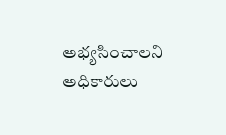అభ్యసించాలని అధికారులు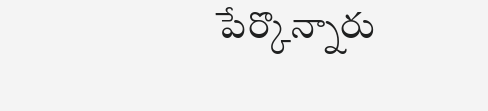పేర్కొన్నారు